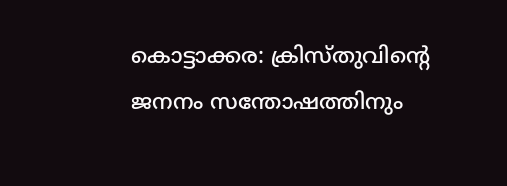കൊട്ടാക്കര: ക്രിസ്തുവിന്റെ ജനനം സന്തോഷത്തിനും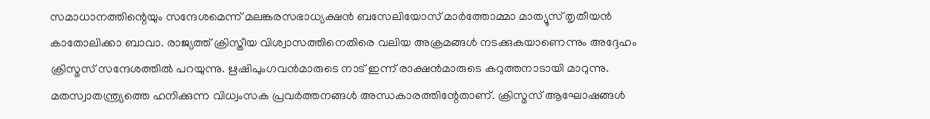സമാധാനത്തിന്റെയും സന്ദേശമെന്ന് മലങ്കരസഭാധ്യക്ഷൻ ബസേലിയോസ് മാർത്തോമ്മാ മാത്യൂസ് തൃതീയൻ കാതോലിക്കാ ബാവാ. രാജ്യത്ത് ക്രിസ്തീയ വിശ്വാസത്തിനെതിരെ വലിയ അക്രമങ്ങൾ നടക്കുകയാണെന്നും അദ്ദേഹം ക്രിസ്മസ് സന്ദേശത്തിൽ പറയുന്നു. ഋഷിപുംഗവൻമാരുടെ നാട് ഇന്ന് രാക്ഷൻമാരുടെ കറുത്തനാടായി മാറുന്നു. മതസ്വാതന്ത്ര്യത്തെ ഹനിക്കുന്ന വിധ്വംസക പ്രവർത്തനങ്ങൾ അന്ധകാരത്തിന്റേതാണ്. ക്രിസ്മസ് ആഘോഷങ്ങൾ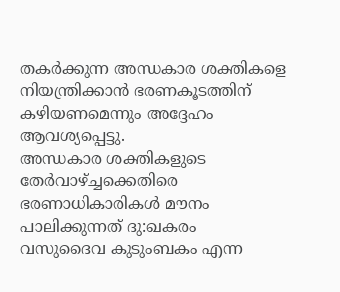തകർക്കുന്ന അന്ധകാര ശക്തികളെ നിയന്ത്രിക്കാൻ ഭരണകൂടത്തിന് കഴിയണമെന്നും അദ്ദേഹം ആവശ്യപ്പെട്ടു.
അന്ധകാര ശക്തികളുടെ തേർവാഴ്ച്ചക്കെതിരെ ഭരണാധികാരികൾ മൗനം പാലിക്കുന്നത് ദു:ഖകരം
വസുദൈവ കുടുംബകം എന്ന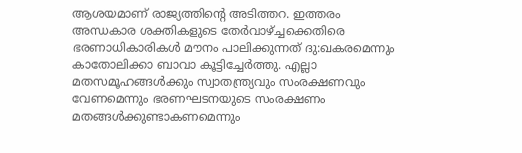ആശയമാണ് രാജ്യത്തിന്റെ അടിത്തറ. ഇത്തരം അന്ധകാര ശക്തികളുടെ തേർവാഴ്ച്ചക്കെതിരെ ഭരണാധികാരികൾ മൗനം പാലിക്കുന്നത് ദു:ഖകരമെന്നും കാതോലിക്കാ ബാവാ കൂട്ടിച്ചേർത്തു. എല്ലാ മതസമൂഹങ്ങൾക്കും സ്വാതന്ത്ര്യവും സംരക്ഷണവും വേണമെന്നും ഭരണഘടനയുടെ സംരക്ഷണം മതങ്ങൾക്കുണ്ടാകണമെന്നും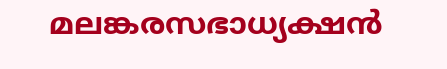മലങ്കരസഭാധ്യക്ഷൻ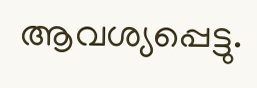ആവശ്യപ്പെട്ടു.